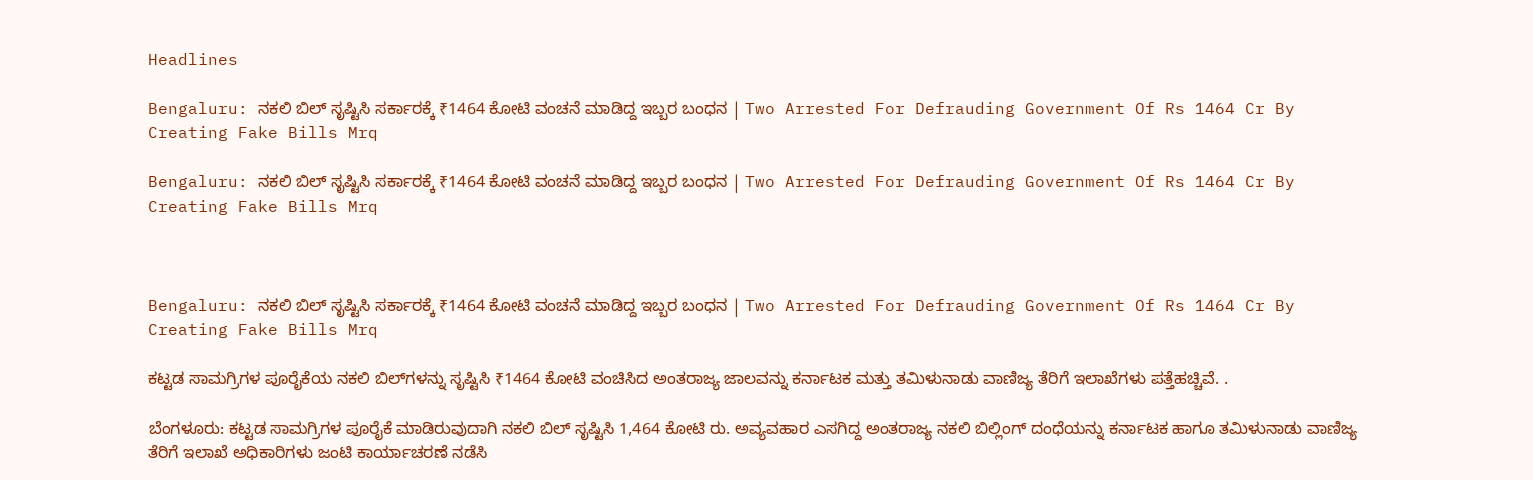Headlines

Bengaluru: ನಕಲಿ ಬಿಲ್‌ ಸೃಷ್ಟಿಸಿ ಸರ್ಕಾರಕ್ಕೆ ₹1464 ಕೋಟಿ ವಂಚನೆ ಮಾಡಿದ್ದ ಇಬ್ಬರ ಬಂಧನ | Two Arrested For Defrauding Government Of Rs 1464 Cr By Creating Fake Bills Mrq

Bengaluru: ನಕಲಿ ಬಿಲ್‌ ಸೃಷ್ಟಿಸಿ ಸರ್ಕಾರಕ್ಕೆ ₹1464 ಕೋಟಿ ವಂಚನೆ ಮಾಡಿದ್ದ ಇಬ್ಬರ ಬಂಧನ | Two Arrested For Defrauding Government Of Rs 1464 Cr By Creating Fake Bills Mrq



Bengaluru: ನಕಲಿ ಬಿಲ್‌ ಸೃಷ್ಟಿಸಿ ಸರ್ಕಾರಕ್ಕೆ ₹1464 ಕೋಟಿ ವಂಚನೆ ಮಾಡಿದ್ದ ಇಬ್ಬರ ಬಂಧನ | Two Arrested For Defrauding Government Of Rs 1464 Cr By Creating Fake Bills Mrq

ಕಟ್ಟಡ ಸಾಮಗ್ರಿಗಳ ಪೂರೈಕೆಯ ನಕಲಿ ಬಿಲ್‌ಗಳನ್ನು ಸೃಷ್ಟಿಸಿ ₹1464 ಕೋಟಿ ವಂಚಿಸಿದ ಅಂತರಾಜ್ಯ ಜಾಲವನ್ನು ಕರ್ನಾಟಕ ಮತ್ತು ತಮಿಳುನಾಡು ವಾಣಿಜ್ಯ ತೆರಿಗೆ ಇಲಾಖೆಗಳು ಪತ್ತೆಹಚ್ಚಿವೆ. .

ಬೆಂಗಳೂರು: ಕಟ್ಟಡ ಸಾಮಗ್ರಿಗಳ ಪೂರೈಕೆ ಮಾಡಿರುವುದಾಗಿ ನಕಲಿ ಬಿಲ್‌ ಸೃಷ್ಟಿಸಿ 1,464 ಕೋಟಿ ರು. ಅವ್ಯವಹಾರ ಎಸಗಿದ್ದ ಅಂತರಾಜ್ಯ ನಕಲಿ ಬಿಲ್ಲಿಂಗ್‌ ದಂಧೆಯನ್ನು ಕರ್ನಾಟಕ ಹಾಗೂ ತಮಿಳುನಾಡು ವಾಣಿಜ್ಯ ತೆರಿಗೆ ಇಲಾಖೆ ಅಧಿಕಾರಿಗಳು ಜಂಟಿ ಕಾರ್ಯಾಚರಣೆ ನಡೆಸಿ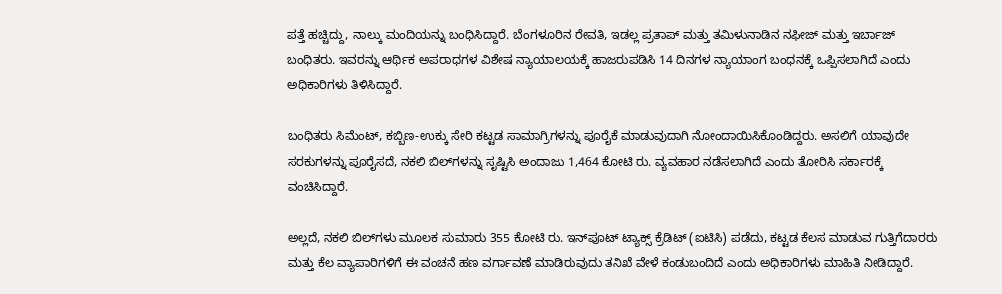ಪತ್ತೆ ಹಚ್ಚಿದ್ದು, ನಾಲ್ಕು ಮಂದಿಯನ್ನು ಬಂಧಿಸಿದ್ದಾರೆ. ಬೆಂಗಳೂರಿನ ರೇವತಿ, ಇಡಲ್ಲ ಪ್ರತಾಪ್‌ ಮತ್ತು ತಮಿಳುನಾಡಿನ ನಫೀಜ್‌ ಮತ್ತು ಇರ್ಬಾಜ್‌ ಬಂಧಿತರು. ಇವರನ್ನು ಆರ್ಥಿಕ ಅಪರಾಧಗಳ ವಿಶೇಷ ನ್ಯಾಯಾಲಯಕ್ಕೆ ಹಾಜರುಪಡಿಸಿ 14 ದಿನಗಳ ನ್ಯಾಯಾಂಗ ಬಂಧನಕ್ಕೆ ಒಪ್ಪಿಸಲಾಗಿದೆ ಎಂದು ಅಧಿಕಾರಿಗಳು ತಿಳಿಸಿದ್ದಾರೆ.

ಬಂಧಿತರು ಸಿಮೆಂಟ್‌, ಕಬ್ಬಿಣ-ಉಕ್ಕು ಸೇರಿ ಕಟ್ಟಡ ಸಾಮಾಗ್ರಿಗಳನ್ನು ಪೂರೈಕೆ ಮಾಡುವುದಾಗಿ ನೋಂದಾಯಿಸಿಕೊಂಡಿದ್ದರು. ಅಸಲಿಗೆ ಯಾವುದೇ ಸರಕುಗಳನ್ನು ಪೂರೈಸದೆ, ನಕಲಿ ಬಿಲ್‌ಗಳನ್ನು ಸೃಷ್ಟಿಸಿ ಅಂದಾಜು 1,464 ಕೋಟಿ ರು. ವ್ಯವಹಾರ ನಡೆಸಲಾಗಿದೆ ಎಂದು ತೋರಿಸಿ ಸರ್ಕಾರಕ್ಕೆ ವಂಚಿಸಿದ್ದಾರೆ.

ಅಲ್ಲದೆ, ನಕಲಿ ಬಿಲ್‌ಗಳು ಮೂಲಕ ಸುಮಾರು 355 ಕೋಟಿ ರು. ಇನ್‌ಪೂಟ್ ಟ್ಯಾಕ್ಸ್ ಕ್ರೆಡಿಟ್‌ (ಐಟಿಸಿ) ಪಡೆದು, ಕಟ್ಟಡ ಕೆಲಸ ಮಾಡುವ ಗುತ್ತಿಗೆದಾರರು ಮತ್ತು ಕೆಲ ವ್ಯಾಪಾರಿಗಳಿಗೆ ಈ ವಂಚನೆ ಹಣ ವರ್ಗಾವಣೆ ಮಾಡಿರುವುದು ತನಿಖೆ ವೇಳೆ ಕಂಡುಬಂದಿದೆ ಎಂದು ಅಧಿಕಾರಿಗಳು ಮಾಹಿತಿ ನೀಡಿದ್ದಾರೆ.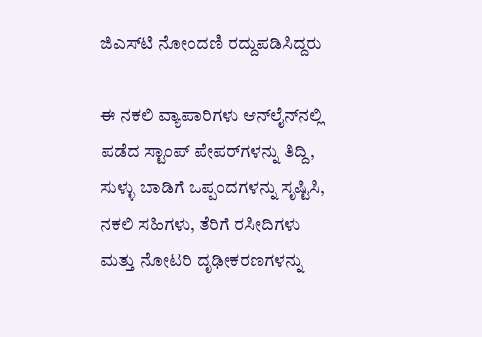ಜಿಎಸ್‌ಟಿ ನೋಂದಣಿ ರದ್ದುಪಡಿಸಿದ್ದರು

ಈ ನಕಲಿ ವ್ಯಾಪಾರಿಗಳು ಆನ್‌ಲೈನ್‌ನಲ್ಲಿ ಪಡೆದ ಸ್ಟಾಂಪ್ ಪೇಪರ್‌ಗಳನ್ನು ತಿದ್ದಿ, ಸುಳ್ಳು ಬಾಡಿಗೆ ಒಪ್ಪಂದಗಳನ್ನು ಸೃಷ್ಟಿಸಿ, ನಕಲಿ ಸಹಿಗಳು, ತೆರಿಗೆ ರಸೀದಿಗಳು ಮತ್ತು ನೋಟರಿ ದೃಢೀಕರಣಗಳನ್ನು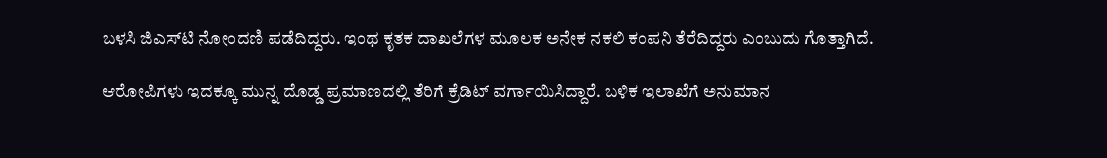ಬಳಸಿ ಜಿಎಸ್‌ಟಿ ನೋಂದಣಿ ಪಡೆದಿದ್ದರು. ಇಂಥ ಕೃತಕ ದಾಖಲೆಗಳ ಮೂಲಕ ಅನೇಕ ನಕಲಿ ಕಂಪನಿ ತೆರೆದಿದ್ದರು ಎಂಬುದು ಗೊತ್ತಾಗಿದೆ.

ಆರೋಪಿಗಳು ಇದಕ್ಕೂ ಮುನ್ನ ದೊಡ್ಡ ಪ್ರಮಾಣದಲ್ಲಿ ತೆರಿಗೆ ಕ್ರೆಡಿಟ್ ವರ್ಗಾಯಿಸಿದ್ದಾರೆ. ಬಳಿಕ ಇಲಾಖೆಗೆ ಅನುಮಾನ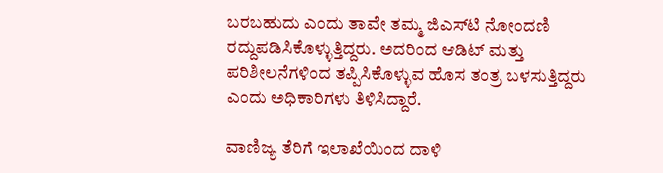ಬರಬಹುದು ಎಂದು ತಾವೇ ತಮ್ಮ ಜಿಎಸ್‌ಟಿ ನೋಂದಣಿ ರದ್ದುಪಡಿಸಿಕೊಳ್ಳುತ್ತಿದ್ದರು. ಅದರಿಂದ ಆಡಿಟ್ ಮತ್ತು ಪರಿಶೀಲನೆಗಳಿಂದ ತಪ್ಪಿಸಿಕೊಳ್ಳುವ ಹೊಸ ತಂತ್ರ ಬಳಸುತ್ತಿದ್ದರು ಎಂದು ಅಧಿಕಾರಿಗಳು ತಿಳಿಸಿದ್ದಾರೆ.

ವಾಣಿಜ್ಯ ತೆರಿಗೆ ಇಲಾಖೆಯಿಂದ ದಾಳಿ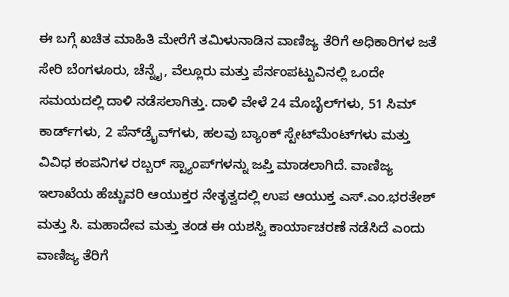ಈ ಬಗ್ಗೆ ಖಚಿತ ಮಾಹಿತಿ ಮೇರೆಗೆ ತಮಿಳುನಾಡಿನ ವಾಣಿಜ್ಯ ತೆರಿಗೆ ಅಧಿಕಾರಿಗಳ ಜತೆ ಸೇರಿ ಬೆಂಗಳೂರು, ಚೆನ್ನೈ, ವೆಲ್ಲೂರು ಮತ್ತು ಪೆರ್ನಂಪಟ್ಟುವಿನಲ್ಲಿ ಒಂದೇ ಸಮಯದಲ್ಲಿ ದಾಳಿ ನಡೆಸಲಾಗಿತ್ತು. ದಾಳಿ ವೇಳೆ 24 ಮೊಬೈಲ್‌ಗಳು, 51 ಸಿಮ್ ಕಾರ್ಡ್‌ಗಳು, 2 ಪೆನ್‌ಡ್ರೈವ್‌ಗಳು, ಹಲವು ಬ್ಯಾಂಕ್ ಸ್ಟೇಟ್‌ಮೆಂಟ್‌ಗಳು ಮತ್ತು ವಿವಿಧ ಕಂಪನಿಗಳ ರಬ್ಬರ್ ಸ್ಟ್ಯಾಂಪ್‌ಗಳನ್ನು ಜಪ್ತಿ ಮಾಡಲಾಗಿದೆ. ವಾಣಿಜ್ಯ ಇಲಾಖೆಯ ಹೆಚ್ಚುವರಿ ಆಯುಕ್ತರ ನೇತೃತ್ವದಲ್ಲಿ ಉಪ ಆಯುಕ್ತ ಎಸ್.ಎಂ.ಭರತೇಶ್ ಮತ್ತು ಸಿ. ಮಹಾದೇವ ಮತ್ತು ತಂಡ ಈ ಯಶಸ್ವಿ ಕಾರ್ಯಾಚರಣೆ ನಡೆಸಿದೆ ಎಂದು ವಾಣಿಜ್ಯ ತೆರಿಗೆ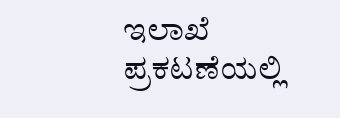ಇಲಾಖೆ ಪ್ರಕಟಣೆಯಲ್ಲಿ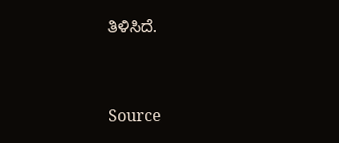ತಿಳಿಸಿದೆ.



Source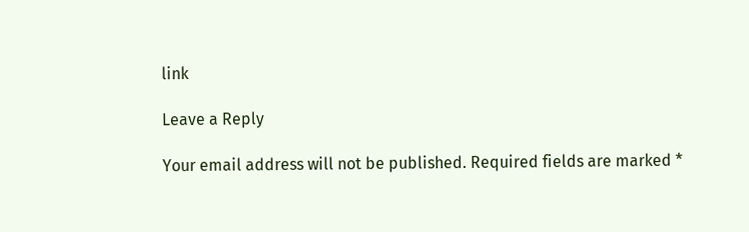link

Leave a Reply

Your email address will not be published. Required fields are marked *